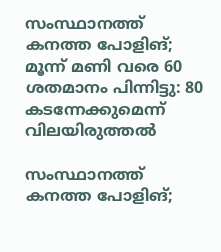സംസ്ഥാനത്ത് കനത്ത പോളിങ്; മൂന്ന് മണി വരെ 60 ശതമാനം പിന്നിട്ടു: 80 കടന്നേക്കുമെന്ന് വിലയിരുത്തല്‍

സംസ്ഥാനത്ത് കനത്ത പോളിങ്;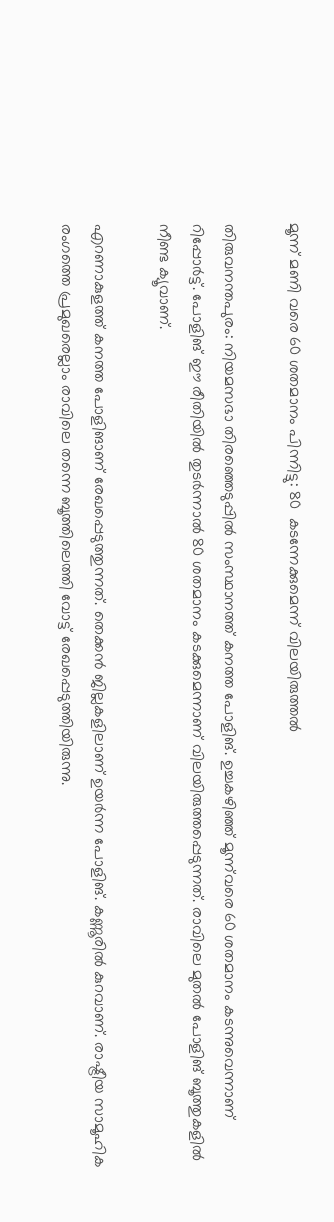മൂന്ന് മണി വരെ 60 ശതമാനം പിന്നിട്ടു: 80  കടന്നേക്കുമെന്ന് വിലയിരുത്തല്‍

തിരുവനന്തപുരം: നിയമസഭാ തിരഞ്ഞെടുപ്പില്‍ സംസ്ഥാനത്ത് കനത്ത പോളിങ്. ഉച്ചകഴിഞ്ഞ് മൂന്ന്‌വരെ 60 ശതമാനം കടന്നുവെന്നാണ് റിപ്പോര്‍ട്ട്. പോളിങ് ഈ രീതിയില്‍ തുടര്‍ന്നാല്‍ 80 ശതമാനം കടക്കുമെന്നാണ് വിലയിരുത്തപ്പെടുന്നത്. രാവിലെ മുതല്‍ പോളിങ് ബൂത്തുകളില്‍ നീണ്ട ക്യൂവാണ്.

എറണാകുളത്ത് കനത്ത പോളിങാണ് രേഖപ്പെടുത്തുന്നത്. തെക്കന്‍ ജില്ലകളിലാണ് ഉയര്‍ന്ന പോളിങ്. കണ്ണൂരില്‍ കുറവാണ്. രാഷ്ട്രീയ സാമൂഹിക രംഗത്തെ പ്രമുഖരെല്ലാം രാവിലെ തന്നെ ബൂത്തിലെത്തി വോട്ട് രേഖപ്പെടുത്തിയിരുന്നു.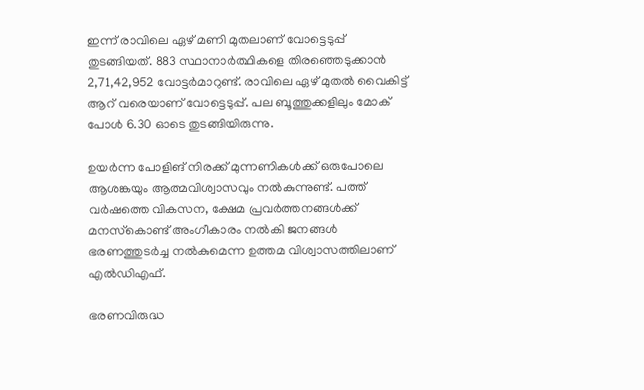ഇന്ന് രാവിലെ ഏഴ് മണി മുതലാണ് വോട്ടെടുപ്പ് തുടങ്ങിയത്. 883 സ്ഥാനാര്‍ത്ഥികളെ തിരഞ്ഞെടുക്കാന്‍ 2,71,42,952 വോട്ടര്‍മാറുണ്ട്. രാവിലെ ഏഴ് മുതല്‍ വൈകിട്ട് ആറ് വരെയാണ് വോട്ടെടുപ്പ്. പല ബൂത്തുക്കളിലും മോക് പോള്‍ 6.30 ഓടെ തുടങ്ങിയിരുന്നു.

ഉയര്‍ന്ന പോളിങ് നിരക്ക് മുന്നണികള്‍ക്ക് ഒരുപോലെ ആശങ്കയും ആത്മവിശ്വാസവും നല്‍കുന്നുണ്ട്. പത്ത് വര്‍ഷത്തെ വികസന, ക്ഷേമ പ്രവര്‍ത്തനങ്ങള്‍ക്ക് മനസ്‌കൊണ്ട് അംഗീകാരം നല്‍കി ജനങ്ങള്‍ ഭരണത്തുടര്‍ച്ച നല്‍കുമെന്ന ഉത്തമ വിശ്വാസത്തിലാണ് എല്‍ഡിഎഫ്.

ഭരണവിരുദ്ധ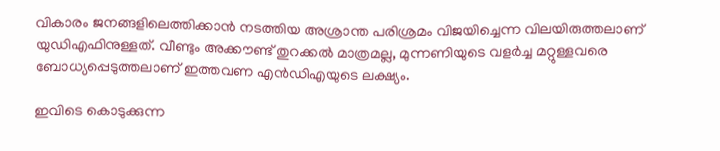വികാരം ജനങ്ങളിലെത്തിക്കാന്‍ നടത്തിയ അശ്രാന്ത പരിശ്രമം വിജയിച്ചെന്ന വിലയിരുത്തലാണ് യുഡിഎഫിനുള്ളത്. വീണ്ടും അക്കൗണ്ട് തുറക്കല്‍ മാത്രമല്ല, മുന്നണിയുടെ വളര്‍ച്ച മറ്റുള്ളവരെ ബോധ്യപ്പെടുത്തലാണ് ഇത്തവണ എന്‍ഡിഎയുടെ ലക്ഷ്യം.

ഇവിടെ കൊടുക്കുന്ന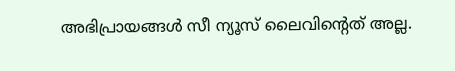അഭിപ്രായങ്ങള്‍ സീ ന്യൂസ് ലൈവിന്റെത് അല്ല.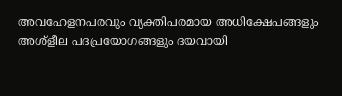അവഹേളനപരവും വ്യക്തിപരമായ അധിക്ഷേപങ്ങളും അശ്‌ളീല പദപ്രയോഗങ്ങളും ദയവായി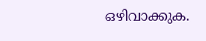ഒഴിവാക്കുക.